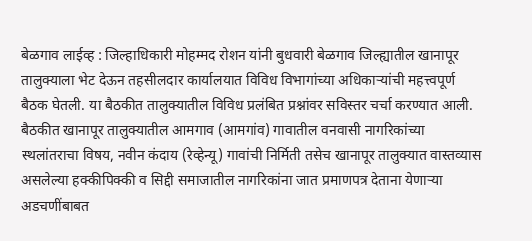बेळगाव लाईव्ह : जिल्हाधिकारी मोहम्मद रोशन यांनी बुधवारी बेळगाव जिल्ह्यातील खानापूर तालुक्याला भेट देऊन तहसीलदार कार्यालयात विविध विभागांच्या अधिकाऱ्यांची महत्त्वपूर्ण बैठक घेतली. या बैठकीत तालुक्यातील विविध प्रलंबित प्रश्नांवर सविस्तर चर्चा करण्यात आली.
बैठकीत खानापूर तालुक्यातील आमगाव (आमगांव) गावातील वनवासी नागरिकांच्या स्थलांतराचा विषय, नवीन कंदाय (रेव्हेन्यू) गावांची निर्मिती तसेच खानापूर तालुक्यात वास्तव्यास असलेल्या हक्कीपिक्की व सिद्दी समाजातील नागरिकांना जात प्रमाणपत्र देताना येणाऱ्या अडचणींबाबत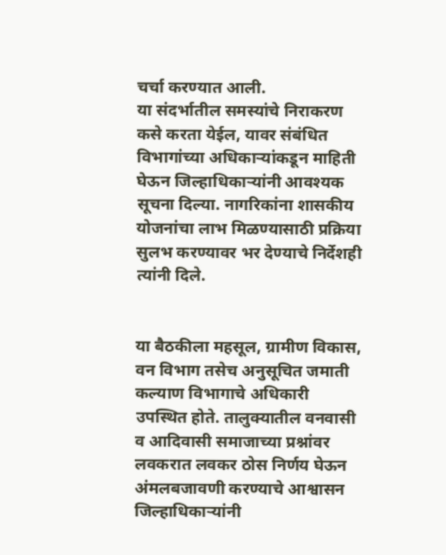चर्चा करण्यात आली.
या संदर्भातील समस्यांचे निराकरण कसे करता येईल, यावर संबंधित विभागांच्या अधिकाऱ्यांकडून माहिती घेऊन जिल्हाधिकाऱ्यांनी आवश्यक सूचना दिल्या. नागरिकांना शासकीय योजनांचा लाभ मिळण्यासाठी प्रक्रिया सुलभ करण्यावर भर देण्याचे निर्देशही त्यांनी दिले.


या बैठकीला महसूल, ग्रामीण विकास, वन विभाग तसेच अनुसूचित जमाती कल्याण विभागाचे अधिकारी उपस्थित होते. तालुक्यातील वनवासी व आदिवासी समाजाच्या प्रश्नांवर लवकरात लवकर ठोस निर्णय घेऊन अंमलबजावणी करण्याचे आश्वासन जिल्हाधिकाऱ्यांनी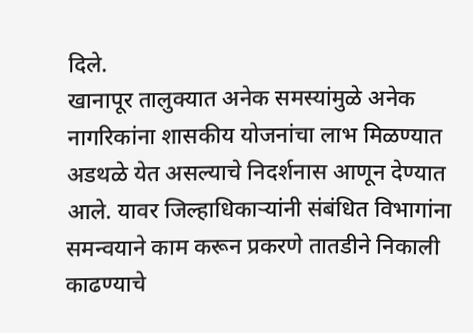दिले.
खानापूर तालुक्यात अनेक समस्यांमुळे अनेक नागरिकांना शासकीय योजनांचा लाभ मिळण्यात अडथळे येत असल्याचे निदर्शनास आणून देण्यात आले. यावर जिल्हाधिकाऱ्यांनी संबंधित विभागांना समन्वयाने काम करून प्रकरणे तातडीने निकाली काढण्याचे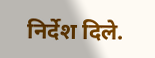निर्देश दिले.